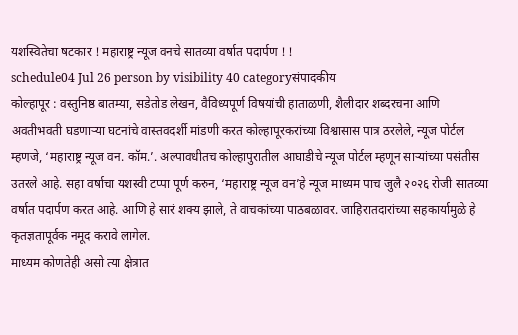यशस्वितेचा षटकार ! महाराष्ट्र न्यूज वनचे सातव्या वर्षात पदार्पण ! !
schedule04 Jul 26 person by visibility 40 categoryसंपादकीय
कोल्हापूर : वस्तुनिष्ठ बातम्या, सडेतोड लेखन, वैविध्यपूर्ण विषयांची हाताळणी, शैलीदार शब्दरचना आणि अवतीभवती घडणाऱ्या घटनांचे वास्तवदर्शी मांडणी करत कोल्हापूरकरांच्या विश्वासास पात्र ठरलेले, न्यूज पोर्टल म्हणजे, ‘महाराष्ट्र न्यूज वन. कॉम.’. अल्पावधीतच कोल्हापुरातील आघाडीचे न्यूज पोर्टल म्हणून साऱ्यांच्या पसंतीस उतरले आहे. सहा वर्षाचा यशस्वी टप्पा पूर्ण करुन, ‘महाराष्ट्र न्यूज वन’हे न्यूज माध्यम पाच जुलै २०२६ रोजी सातव्या वर्षात पदार्पण करत आहे. आणि हे सारं शक्य झाले, ते वाचकांच्या पाठबळावर. जाहिरातदारांच्या सहकार्यामुळे हे कृतज्ञतापूर्वक नमूद करावे लागेल.
माध्यम कोणतेही असो त्या क्षेत्रात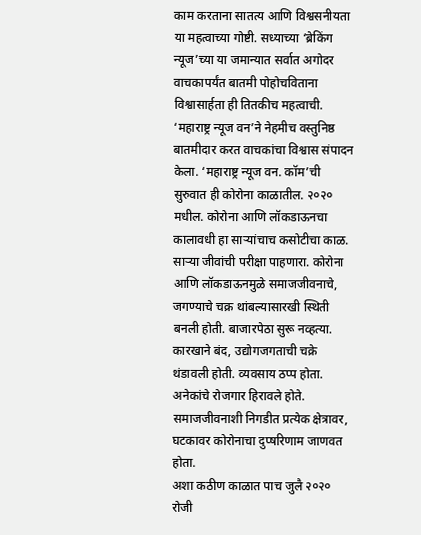काम करताना सातत्य आणि विश्वसनीयता या महत्वाच्या गोष्टी. सध्याच्या ‘ब्रेकिंग न्यूज’च्या या जमान्यात सर्वात अगोदर वाचकापर्यंत बातमी पोहोचविताना विश्वासार्हता ही तितकीच महत्वाची. ‘महाराष्ट्र न्यूज वन’ने नेहमीच वस्तुनिष्ठ बातमीदार करत वाचकांचा विश्वास संपादन केला. ‘महाराष्ट्र न्यूज वन. कॉम’ची सुरुवात ही कोरोना काळातील. २०२० मधील. कोरोना आणि लॉकडाऊनचा कालावधी हा साऱ्यांचाच कसोटीचा काळ. साऱ्या जीवांची परीक्षा पाहणारा. कोरोना आणि लॉकडाऊनमुळे समाजजीवनाचे, जगण्याचे चक्र थांबल्यासारखी स्थिती बनली होती. बाजारपेठा सुरू नव्हत्या. कारखाने बंद, उद्योगजगताची चक्रे थंडावली होती. व्यवसाय ठप्प होता. अनेकांचे रोजगार हिरावले होते. समाजजीवनाशी निगडीत प्रत्येक क्षेत्रावर, घटकावर कोरोनाचा दुप्षरिणाम जाणवत होता.
अशा कठीण काळात पाच जुलै २०२० रोजी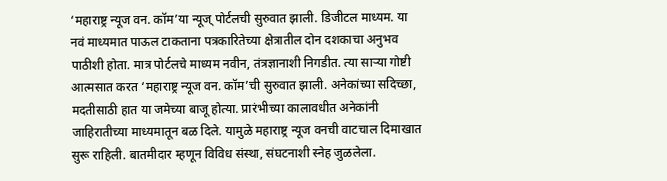‘महाराष्ट्र न्यूज वन. कॉम’या न्यूज् पोर्टलची सुरुवात झाली. डिजीटल माध्यम. या नवं माध्यमात पाऊल टाकताना पत्रकारितेच्या क्षेत्रातील दोन दशकाचा अनुभव पाठीशी होता. मात्र पोर्टलचे माध्यम नवीन, तंत्रज्ञानाशी निगडीत. त्या साऱ्या गोष्टी आत्मसात करत ‘महाराष्ट्र न्यूज वन. कॉम’ची सुरुवात झाली. अनेकांच्या सदिच्छा, मदतीसाठी हात या जमेच्या बाजू होत्या. प्रारंभीच्या कालावधीत अनेकांनी जाहिरातीच्या माध्यमातून बळ दिले. यामुळे महाराष्ट्र न्यूज वनची वाटचाल दिमाखात सुरू राहिली. बातमीदार म्हणून विविध संस्था, संघटनाशी स्नेह जुळलेला.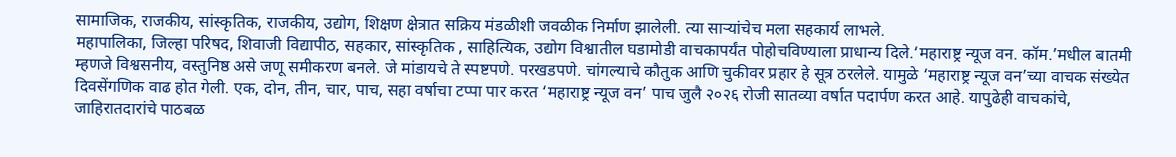सामाजिक, राजकीय, सांस्कृतिक, राजकीय, उद्योग, शिक्षण क्षेत्रात सक्रिय मंडळीशी जवळीक निर्माण झालेली. त्या साऱ्यांचेच मला सहकार्य लाभले.
महापालिका, जिल्हा परिषद, शिवाजी विद्यापीठ, सहकार, सांस्कृतिक , साहित्यिक, उद्योग विश्वातील घडामोडी वाचकापर्यंत पोहोचविण्याला प्राधान्य दिले.‘महाराष्ट्र न्यूज वन. कॉम.’मधील बातमी म्हणजे विश्वसनीय, वस्तुनिष्ठ असे जणू समीकरण बनले. जे मांडायचे ते स्पष्टपणे. परखडपणे. चांगल्याचे कौतुक आणि चुकीवर प्रहार हे सूत्र ठरलेले. यामुळे ‘महाराष्ट्र न्यूज वन’च्या वाचक संख्येत दिवसेंगणिक वाढ होत गेली. एक, दोन, तीन, चार, पाच, सहा वर्षाचा टप्पा पार करत ‘महाराष्ट्र न्यूज वन’ पाच जुलै २०२६ रोजी सातव्या वर्षात पदार्पण करत आहे. यापुढेही वाचकांचे, जाहिरातदारांचे पाठबळ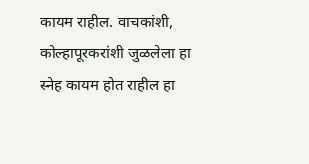कायम राहील. वाचकांशी, कोल्हापूरकरांशी जुळलेला हा स्नेह कायम होत राहील हा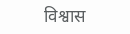विश्वास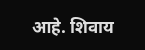आहे. शिवाय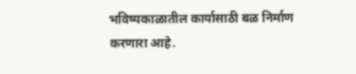भविष्यकाळातील कार्यासाठी बळ निर्माण करणारा आहे.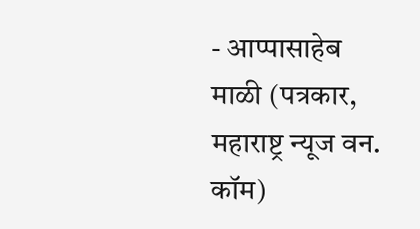- आप्पासाहेब माळी (पत्रकार, महाराष्ट्र न्यूज वन. कॉम)